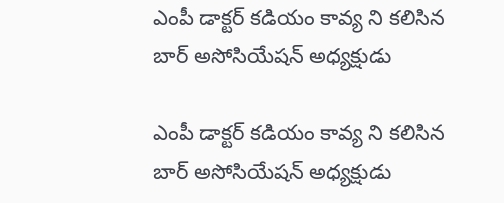ఎంపీ డాక్టర్ కడియం కావ్య ని కలిసిన  బార్ అసోసియేషన్ అధ్యక్షుడు

ఎంపీ డాక్టర్ కడియం కావ్య ని కలిసిన  బార్ అసోసియేషన్ అధ్యక్షుడు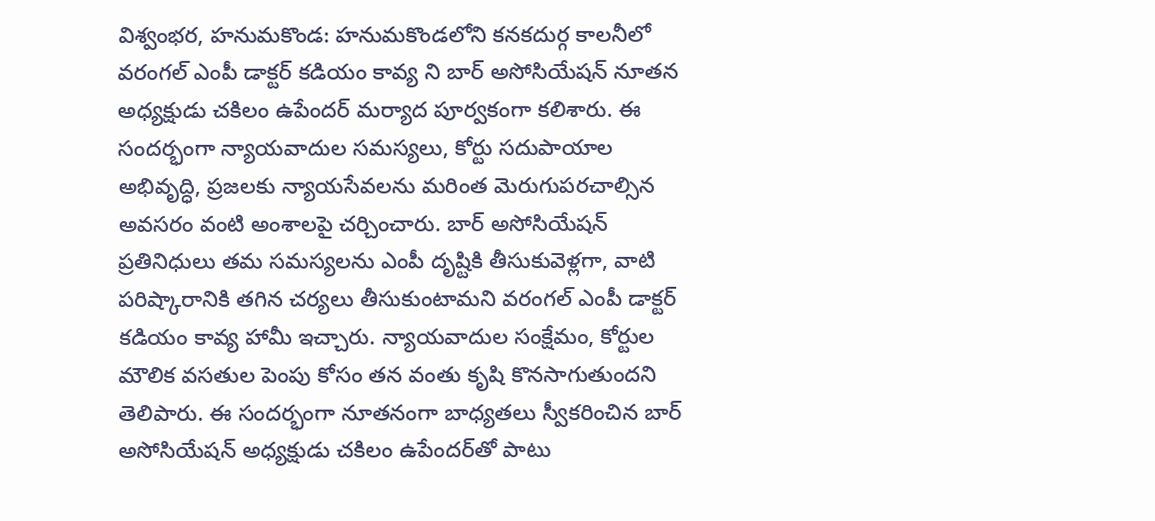విశ్వంభర, హనుమకొండ: హనుమకొండలోని కనకదుర్గ కాలనీలో వరంగల్ ఎంపీ డాక్టర్ కడియం కావ్య ని బార్ అసోసియేషన్ నూతన అధ్యక్షుడు చకిలం ఉపేందర్ మర్యాద పూర్వకంగా కలిశారు. ఈ సందర్భంగా న్యాయవాదుల సమస్యలు, కోర్టు సదుపాయాల అభివృద్ధి, ప్రజలకు న్యాయసేవలను మరింత మెరుగుపరచాల్సిన అవసరం వంటి అంశాలపై చర్చించారు. బార్ అసోసియేషన్ ప్రతినిధులు తమ సమస్యలను ఎంపీ దృష్టికి తీసుకువెళ్లగా, వాటి పరిష్కారానికి తగిన చర్యలు తీసుకుంటామని వరంగల్ ఎంపీ డాక్టర్ కడియం కావ్య హామీ ఇచ్చారు. న్యాయవాదుల సంక్షేమం, కోర్టుల మౌలిక వసతుల పెంపు కోసం తన వంతు కృషి కొనసాగుతుందని తెలిపారు. ఈ సందర్భంగా నూతనంగా బాధ్యతలు స్వీకరించిన బార్ అసోసియేషన్ అధ్యక్షుడు చకిలం ఉపేందర్‌తో పాటు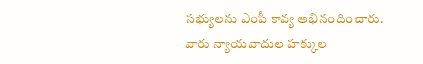సభ్యులను ఎంపీ కావ్య అభినందించారు. వారు న్యాయవాదుల హక్కుల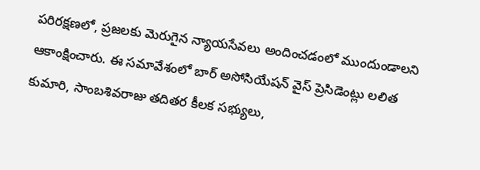పరిరక్షణలో, ప్రజలకు మెరుగైన న్యాయసేవలు అందించడంలో ముందుండాలని ఆకాంక్షించారు. ఈ సమావేశంలో బార్ అసోసియేషన్ వైస్ ప్రెసిడెంట్లు లలిత కుమారి, సాంబశివరాజు తదితర కీలక సభ్యులు,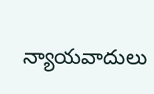న్యాయవాదులు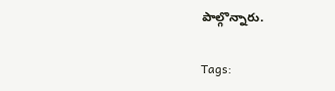పాల్గొన్నారు.

Tags: